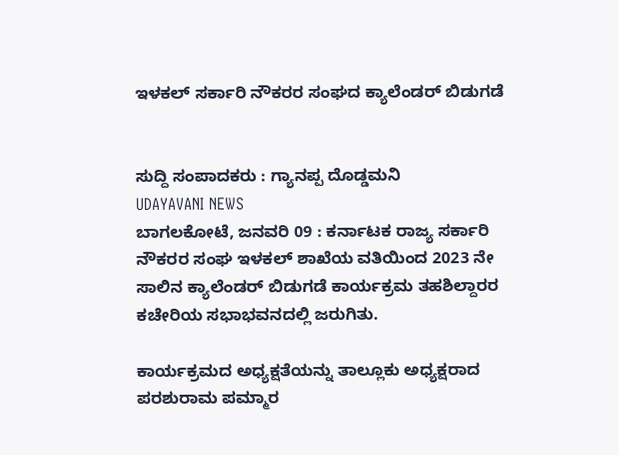ಇಳಕಲ್ ಸರ್ಕಾರಿ ನೌಕರರ ಸಂಘದ ಕ್ಯಾಲೆಂಡರ್ ಬಿಡುಗಡೆ


ಸುದ್ದಿ ಸಂಪಾದಕರು : ಗ್ಯಾನಪ್ಪ ದೊಡ್ಡಮನಿ
UDAYAVANI NEWS
ಬಾಗಲಕೋಟೆ, ಜನವರಿ 09 : ಕರ್ನಾಟಕ ರಾಜ್ಯ ಸರ್ಕಾರಿ ನೌಕರರ ಸಂಘ ಇಳಕಲ್ ಶಾಖೆಯ ವತಿಯಿಂದ 2023 ನೇ ಸಾಲಿನ ಕ್ಯಾಲೆಂಡರ್ ಬಿಡುಗಡೆ ಕಾರ್ಯಕ್ರಮ ತಹಶಿಲ್ದಾರರ ಕಚೇರಿಯ ಸಭಾಭವನದಲ್ಲಿ ಜರುಗಿತು.

ಕಾರ್ಯಕ್ರಮದ ಅಧ್ಯಕ್ಷತೆಯನ್ನು ತಾಲ್ಲೂಕು ಅಧ್ಯಕ್ಷರಾದ ಪರಶುರಾಮ ಪಮ್ಮಾರ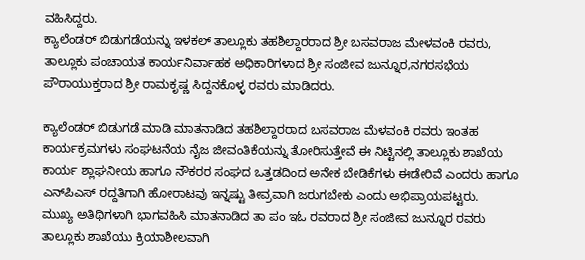ವಹಿಸಿದ್ದರು.
ಕ್ಯಾಲೆಂಡರ್ ಬಿಡುಗಡೆಯನ್ನು ಇಳಕಲ್ ತಾಲ್ಲೂಕು ತಹಶಿಲ್ದಾರರಾದ ಶ್ರೀ ಬಸವರಾಜ ಮೇಳವಂಕಿ ರವರು, ತಾಲ್ಲೂಕು ಪಂಚಾಯತ ಕಾರ್ಯನಿರ್ವಾಹಕ ಅಧಿಕಾರಿಗಳಾದ ಶ್ರೀ ಸಂಜೀವ ಜುನ್ನೂರ,ನಗರಸಭೆಯ ಪೌರಾಯುಕ್ತರಾದ ಶ್ರೀ ರಾಮಕೃಷ್ಣ ಸಿದ್ದನಕೊಳ್ಳ ರವರು ಮಾಡಿದರು.

ಕ್ಯಾಲೆಂಡರ್ ಬಿಡುಗಡೆ ಮಾಡಿ ಮಾತನಾಡಿದ ತಹಶಿಲ್ದಾರರಾದ ಬಸವರಾಜ ಮೆಳವಂಕಿ ರವರು ಇಂತಹ ಕಾರ್ಯಕ್ರಮಗಳು ಸಂಘಟನೆಯ ನೈಜ‌ ಜೀವಂತಿಕೆಯನ್ನು ತೋರಿಸುತ್ತೇವೆ ಈ ನಿಟ್ಟಿನಲ್ಲಿ ತಾಲ್ಲೂಕು ಶಾಖೆಯ ಕಾರ್ಯ ಶ್ಲಾಘನೀಯ ಹಾಗೂ ನೌಕರರ ಸಂಘದ ಒತ್ತಡದಿಂದ ಅನೇಕ ಬೇಡಿಕೆಗಳು ಈಡೇರಿವೆ ಎಂದರು ಹಾಗೂ ಎನ್‌ಪಿಎಸ್ ರದ್ದತಿಗಾಗಿ ಹೋರಾಟವು ಇನ್ನಷ್ಟು ತೀವ್ರವಾಗಿ ಜರುಗಬೇಕು ಎಂದು ಅಭಿಪ್ರಾಯಪಟ್ಟರು.
ಮುಖ್ಯ ಅತಿಥಿಗಳಾಗಿ ಭಾಗವಹಿಸಿ ಮಾತನಾಡಿದ ತಾ ಪಂ ಇಓ ರವರಾದ ಶ್ರೀ ಸಂಜೀವ ಜುನ್ನೂರ ರವರು ತಾಲ್ಲೂಕು ಶಾಖೆಯು ಕ್ರಿಯಾಶೀಲವಾಗಿ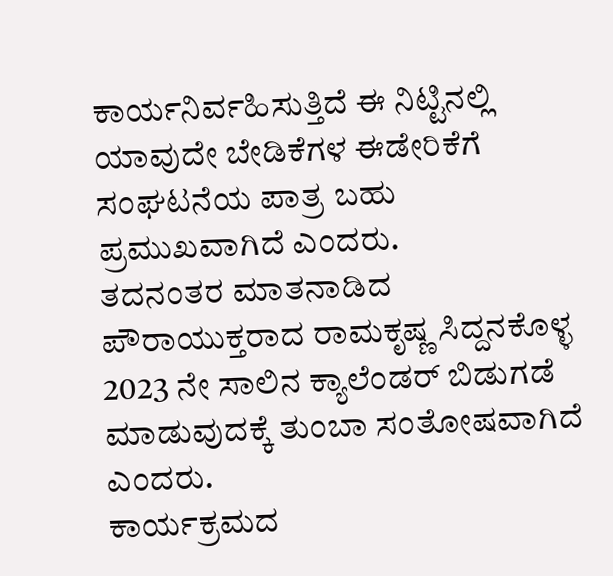ಕಾರ್ಯನಿರ್ವಹಿಸುತ್ತಿದೆ ಈ ನಿಟ್ಟಿನಲ್ಲಿ ಯಾವುದೇ ಬೇಡಿಕೆಗಳ ಈಡೇರಿಕೆಗೆ ಸಂಘಟನೆಯ ಪಾತ್ರ ಬಹು ಪ್ರಮುಖವಾಗಿದೆ ಎಂದರು.
ತದನಂತರ ಮಾತನಾಡಿದ ಪೌರಾಯುಕ್ತರಾದ ರಾಮಕೃಷ್ಣ ಸಿದ್ದನಕೊಳ್ಳ 2023 ನೇ ಸಾಲಿನ ಕ್ಯಾಲೆಂಡರ್ ಬಿಡುಗಡೆ ಮಾಡುವುದಕ್ಕೆ ತುಂಬಾ ಸಂತೋಷವಾಗಿದೆ ಎಂದರು.
ಕಾರ್ಯಕ್ರಮದ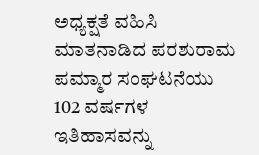ಅಧ್ಯಕ್ಷತೆ ವಹಿಸಿ ಮಾತನಾಡಿದ ಪರಶುರಾಮ ಪಮ್ಮಾರ ಸಂಘಟನೆಯು 102 ವರ್ಷಗಳ ಇತಿಹಾಸವನ್ನು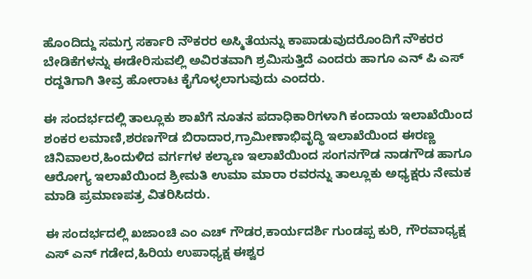ಹೊಂದಿದ್ದು ಸಮಗ್ರ ಸರ್ಕಾರಿ ನೌಕರರ ಅಸ್ಮಿತೆಯನ್ನು ಕಾಪಾಡುವುದರೊಂದಿಗೆ ನೌಕರರ ಬೇಡಿಕೆಗಳನ್ನು ಈಡೇರಿಸುವಲ್ಲಿ ಅವಿರತವಾಗಿ ಶ್ರಮಿಸುತ್ತಿದೆ ಎಂದರು ಹಾಗೂ ಎನ್‌ ಪಿ ಎಸ್ ರದ್ದತಿಗಾಗಿ ತೀವ್ರ ಹೋರಾಟ ಕೈಗೊಳ್ಳಲಾಗುವುದು ಎಂದರು.

ಈ ಸಂದರ್ಭದಲ್ಲಿ ತಾಲ್ಲೂಕು ಶಾಖೆಗೆ ನೂತನ‌ ಪದಾಧಿಕಾರಿಗಳಾಗಿ ಕಂದಾಯ ಇಲಾಖೆಯಿಂದ ಶಂಕರ‌ ಲಮಾಣಿ,ಶರಣಗೌಡ ಬಿರಾದಾರ,ಗ್ರಾಮೀಣಾಭಿವೃದ್ಧಿ ಇಲಾಖೆಯಿಂದ ಈರಣ್ಣ ಚಿನಿವಾಲರ,ಹಿಂದುಳಿದ ವರ್ಗಗಳ ಕಲ್ಯಾಣ ಇಲಾಖೆಯಿಂದ ಸಂಗನಗೌಡ ನಾಡಗೌಡ ಹಾಗೂ ಆರೋಗ್ಯ ಇಲಾಖೆಯಿಂದ ಶ್ರೀಮತಿ ಉಮಾ ಮಾರಾ ರವರನ್ನು ತಾಲ್ಲೂಕು ಅಧ್ಯಕ್ಷರು ನೇಮಕ‌ ಮಾಡಿ ಪ್ರಮಾಣಪತ್ರ ವಿತರಿಸಿದರು.

ಈ ಸಂದರ್ಭದಲ್ಲಿ ಖಜಾಂಚಿ ಎಂ ಎಚ್ ಗೌಡರ,ಕಾರ್ಯದರ್ಶಿ ಗುಂಡಪ್ಪ ಕುರಿ, ಗೌರವಾಧ್ಯಕ್ಷ ಎಸ್ ಎನ್ ಗಡೇದ,ಹಿರಿಯ ಉಪಾಧ್ಯಕ್ಷ ಈಶ್ವರ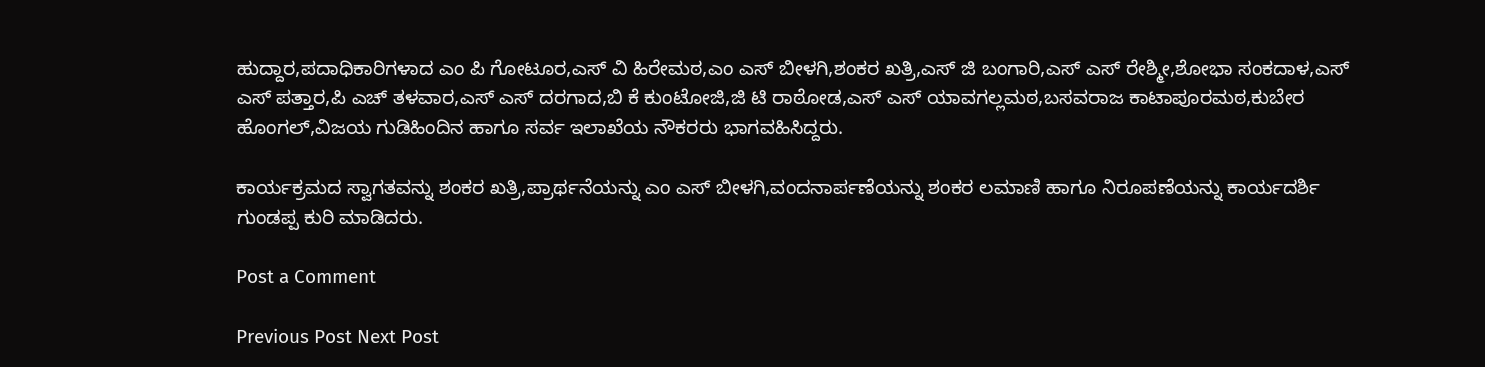ಹುದ್ದಾರ,ಪದಾಧಿಕಾರಿಗಳಾದ‌ ಎಂ ಪಿ ಗೋಟೂರ,ಎಸ್ ವಿ ಹಿರೇಮಠ,ಎಂ ಎಸ್ ಬೀಳಗಿ,ಶಂಕರ ಖತ್ರಿ,ಎಸ್ ಜಿ ಬಂಗಾರಿ,ಎಸ್ ಎಸ್ ರೇಶ್ಮೀ,ಶೋಭಾ ಸಂಕದಾಳ,ಎಸ್ ಎಸ್ ಪತ್ತಾರ,ಪಿ ಎಚ್ ತಳವಾರ,ಎಸ್ ಎಸ್ ದರಗಾದ,ಬಿ ಕೆ ಕುಂಟೋಜಿ,ಜಿ ಟಿ ರಾಠೋಡ,ಎಸ್ ಎಸ್ ಯಾವಗಲ್ಲಮಠ,ಬಸವರಾಜ ಕಾಟಾಪೂರಮಠ,ಕುಬೇರ ಹೊಂಗಲ್,ವಿಜಯ ಗುಡಿಹಿಂದಿನ ಹಾಗೂ ಸರ್ವ ಇಲಾಖೆಯ ನೌಕರರು ಭಾಗವಹಿಸಿದ್ದರು.

ಕಾರ್ಯಕ್ರಮದ ಸ್ವಾಗತವನ್ನು ಶಂಕರ‌ ಖತ್ರಿ,ಪ್ರಾರ್ಥನೆಯನ್ನು ಎಂ ಎಸ್ ಬೀಳಗಿ,ವಂದನಾರ್ಪಣೆಯನ್ನು ಶಂಕರ‌ ಲಮಾಣಿ ಹಾಗೂ ನಿರೂಪಣೆಯನ್ನು ಕಾರ್ಯದರ್ಶಿ ಗುಂಡಪ್ಪ ಕುರಿ ಮಾಡಿದರು.

Post a Comment

Previous Post Next Post